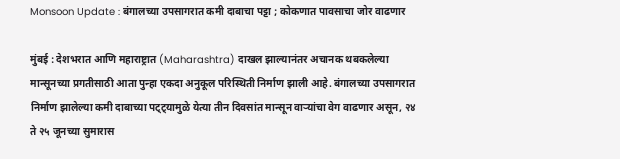Monsoon Update : बंगालच्या उपसागरात कमी दाबाचा पट्टा ; कोकणात पावसाचा जोर वाढणार

मुंबई : देशभरात आणि महाराष्ट्रात (Maharashtra) दाखल झाल्यानंतर अचानक थबकलेल्या मान्सूनच्या प्रगतीसाठी आता पुन्हा एकदा अनुकूल परिस्थिती निर्माण झाली आहे. बंगालच्या उपसागरात निर्माण झालेल्या कमी दाबाच्या पट्ट्यामुळे येत्या तीन दिवसांत मान्सून वाऱ्यांचा वेग वाढणार असून, २४ ते २५ जूनच्या सुमारास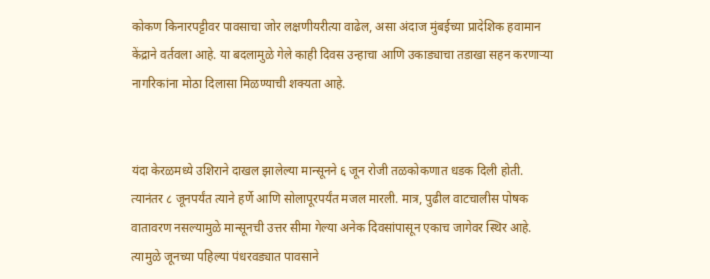कोकण किनारपट्टीवर पावसाचा जोर लक्षणीयरीत्या वाढेल, असा अंदाज मुंबईच्या प्रादेशिक हवामान केंद्राने वर्तवला आहे. या बदलामुळे गेले काही दिवस उन्हाचा आणि उकाड्याचा तडाखा सहन करणाऱ्या नागरिकांना मोठा दिलासा मिळण्याची शक्यता आहे.


यंदा केरळमध्ये उशिराने दाखल झालेल्या मान्सूनने ६ जून रोजी तळकोकणात धडक दिली होती. त्यानंतर ८ जूनपर्यंत त्याने हर्णे आणि सोलापूरपर्यंत मजल मारली. मात्र, पुढील वाटचालीस पोषक वातावरण नसल्यामुळे मान्सूनची उत्तर सीमा गेल्या अनेक दिवसांपासून एकाच जागेवर स्थिर आहे. त्यामुळे जूनच्या पहिल्या पंधरवड्यात पावसाने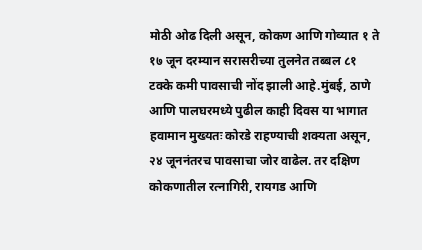मोठी ओढ दिली असून, कोकण आणि गोव्यात १ ते १७ जून दरम्यान सरासरीच्या तुलनेत तब्बल ८१ टक्के कमी पावसाची नोंद झाली आहे.मुंबई, ठाणे आणि पालघरमध्ये पुढील काही दिवस या भागात हवामान मुख्यतः कोरडे राहण्याची शक्यता असून, २४ जूननंतरच पावसाचा जोर वाढेल. तर दक्षिण कोकणातील रत्नागिरी, रायगड आणि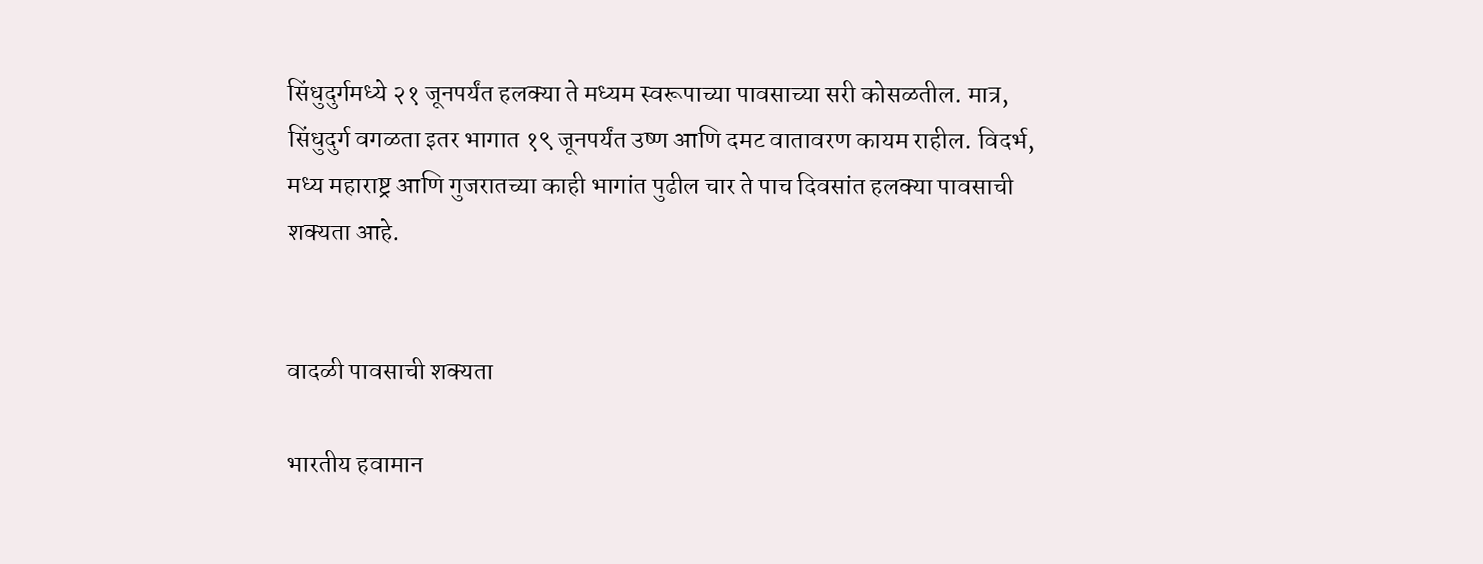सिंधुदुर्गमध्ये २१ जूनपर्यंत हलक्या ते मध्यम स्वरूपाच्या पावसाच्या सरी कोसळतील. मात्र, सिंधुदुर्ग वगळता इतर भागात १९ जूनपर्यंत उष्ण आणि दमट वातावरण कायम राहील. विदर्भ, मध्य महाराष्ट्र आणि गुजरातच्या काही भागांत पुढील चार ते पाच दिवसांत हलक्या पावसाची शक्यता आहे.


वादळी पावसाची शक्यता

भारतीय हवामान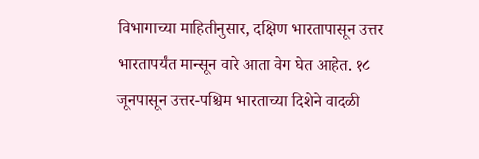विभागाच्या माहितीनुसार, दक्षिण भारतापासून उत्तर भारतापर्यंत मान्सून वारे आता वेग घेत आहेत. १८ जूनपासून उत्तर-पश्चिम भारताच्या दिशेने वादळी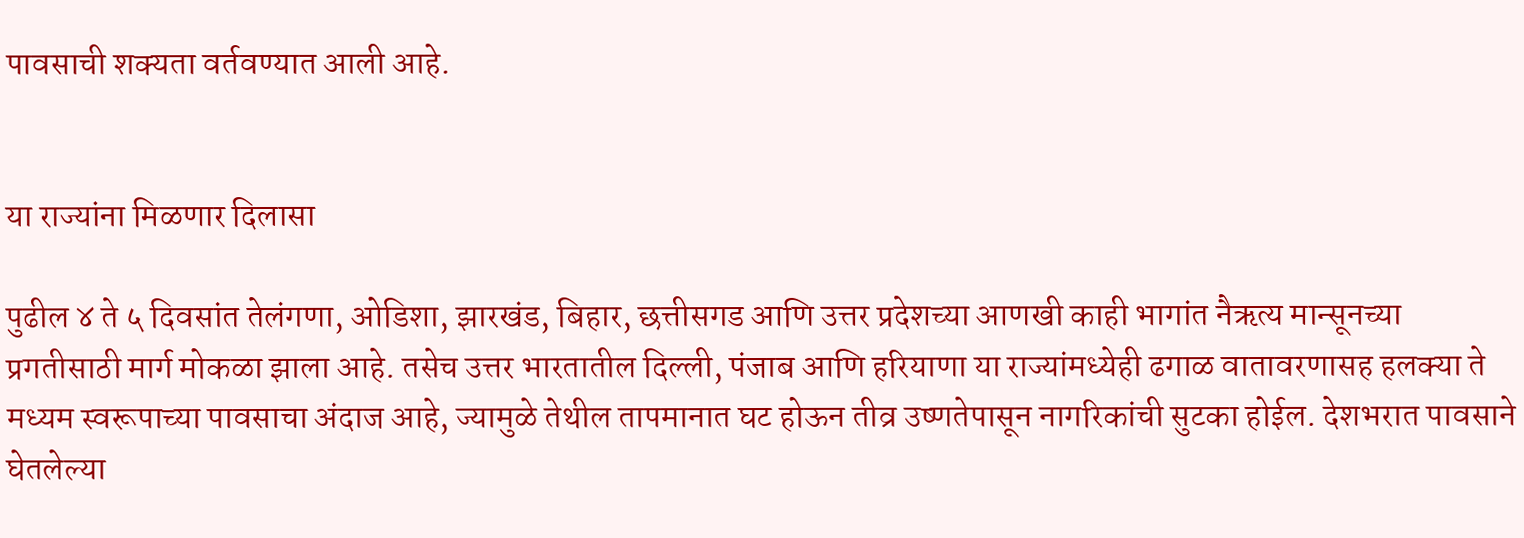पावसाची शक्यता वर्तवण्यात आली आहे.


या राज्यांना मिळणार दिलासा

पुढील ४ ते ५ दिवसांत तेलंगणा, ओडिशा, झारखंड, बिहार, छत्तीसगड आणि उत्तर प्रदेशच्या आणखी काही भागांत नैऋत्य मान्सूनच्या प्रगतीसाठी मार्ग मोकळा झाला आहे. तसेच उत्तर भारतातील दिल्ली, पंजाब आणि हरियाणा या राज्यांमध्येही ढगाळ वातावरणासह हलक्या ते मध्यम स्वरूपाच्या पावसाचा अंदाज आहे, ज्यामुळे तेथील तापमानात घट होऊन तीव्र उष्णतेपासून नागरिकांची सुटका होईल. देशभरात पावसाने घेतलेल्या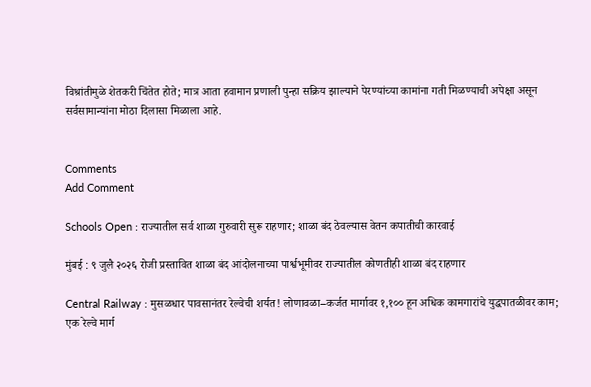विश्रांतीमुळे शेतकरी चिंतेत होते; मात्र आता हवामान प्रणाली पुन्हा सक्रिय झाल्याने पेरण्यांच्या कामांना गती मिळण्याची अपेक्षा असून सर्वसामान्यांना मोठा दिलासा मिळाला आहे.


Comments
Add Comment

Schools Open : राज्यातील सर्व शाळा गुरुवारी सुरू राहणार; शाळा बंद ठेवल्यास वेतन कपातीची कारवाई

मुंबई : ९ जुलै २०२६ रोजी प्रस्तावित शाळा बंद आंदोलनाच्या पार्श्वभूमीवर राज्यातील कोणतीही शाळा बंद राहणार

Central Railway : मुसळधार पावसानंतर रेल्वेची शर्यत! लोणावळा–कर्जत मार्गावर १,१०० हून अधिक कामगारांचे युद्धपातळीवर काम; एक रेल्वे मार्ग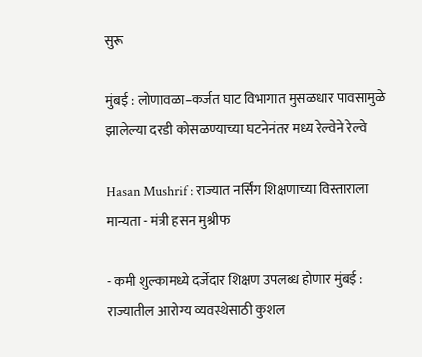सुरू

मुंबई : लोणावळा–कर्जत घाट विभागात मुसळधार पावसामुळे झालेल्या दरडी कोसळण्याच्या घटनेनंतर मध्य रेल्वेने रेल्वे

Hasan Mushrif : राज्यात नर्सिंग शिक्षणाच्या विस्ताराला मान्यता - मंत्री हसन मुश्रीफ

- कमी शुल्कामध्ये दर्जेदार शिक्षण उपलब्ध होणार मुंबई : राज्यातील आरोग्य व्यवस्थेसाठी कुशल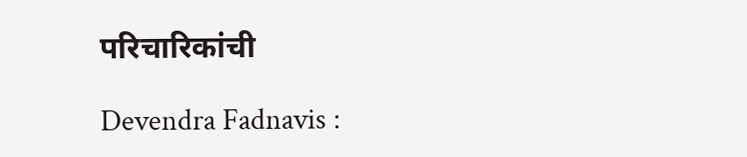परिचारिकांची

Devendra Fadnavis :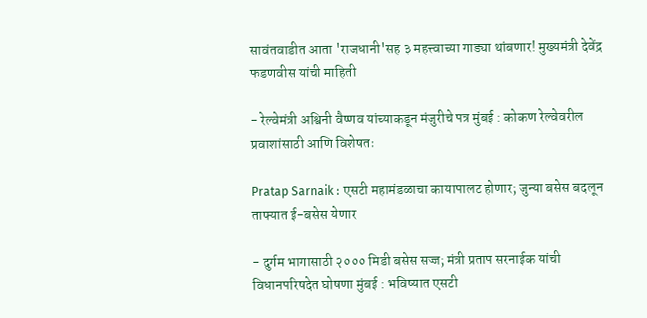सावंतवाडीत आता 'राजधानी'सह ३ महत्त्वाच्या गाड्या थांबणार! मुख्यमंत्री देवेंद्र फडणवीस यांची माहिती

- रेल्वेमंत्री अश्विनी वैष्णव यांच्याकडून मंजुरीचे पत्र मुंबई : कोकण रेल्वेवरील प्रवाशांसाठी आणि विशेषतः

Pratap Sarnaik : एसटी महामंडळाचा कायापालट होणार; जुन्या बसेस बदलून ताफ्यात ई-बसेस येणार

- दुर्गम भागासाठी २००० मिडी बसेस सज्ज; मंत्री प्रताप सरनाईक यांची विधानपरिषदेत घोषणा मुंबई : भविष्यात एसटी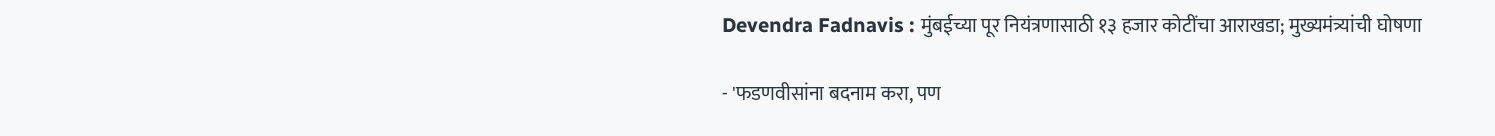Devendra Fadnavis : मुंबईच्या पूर नियंत्रणासाठी १३ हजार कोटींचा आराखडा; मुख्यमंत्र्यांची घोषणा

- 'फडणवीसांना बदनाम करा, पण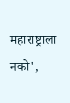महाराष्ट्राला नको',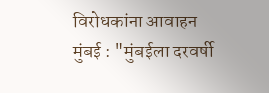विरोधकांना आवाहन मुंबई : "मुंबईला दरवर्षी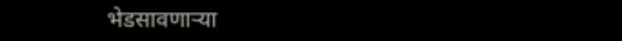भेडसावणाऱ्या